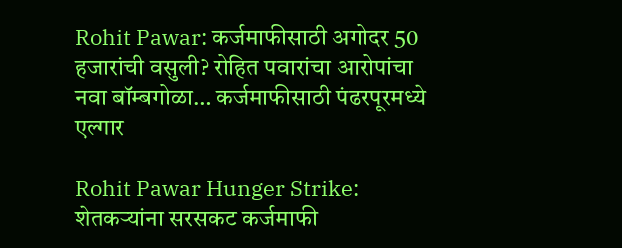Rohit Pawar: कर्जमाफीसाठी अगोदर 50 हजारांची वसुली? रोहित पवारांचा आरोपांचा नवा बॉम्बगोळा… कर्जमाफीसाठी पंढरपूरमध्ये एल्गार

Rohit Pawar Hunger Strike: शेतकऱ्यांना सरसकट कर्जमाफी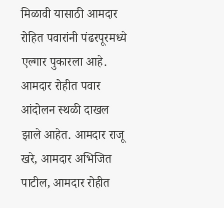मिळावी यासाठी आमदार रोहित पवारांनी पंढरपूरमध्ये एल्गार पुकारला आहे. आमदार रोहीत पवार आंदोलन स्थळी दाखल झाले आहेत. आमदार राजू खरे, आमदार अभिजित पाटील, आमदार रोहीत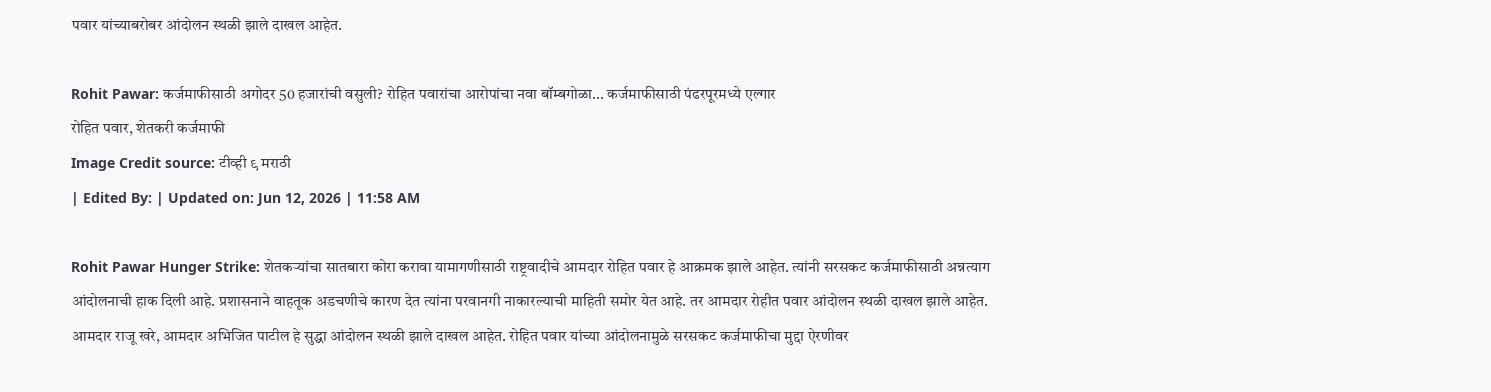पवार यांच्याबरोबर आंदोलन स्थळी झाले दाखल आहेत.

Rohit Pawar: कर्जमाफीसाठी अगोदर 50 हजारांची वसुली? रोहित पवारांचा आरोपांचा नवा बॉम्बगोळा... कर्जमाफीसाठी पंढरपूरमध्ये एल्गार
रोहित पवार, शेतकरी कर्जमाफी
Image Credit source: टीव्ही ९ मराठी
| Edited By: | Updated on: Jun 12, 2026 | 11:58 AM

Rohit Pawar Hunger Strike: शेतकर्‍यांचा सातबारा कोरा करावा यामागणीसाठी राष्ट्रवादीचे आमदार रोहित पवार हे आक्रमक झाले आहेत. त्यांनी सरसकट कर्जमाफीसाठी अन्नत्याग आंदोलनाची हाक दिली आहे. प्रशासनाने वाहतूक अडचणीचे कारण देत त्यांना परवानगी नाकारल्याची माहिती समोर येत आहे. तर आमदार रोहीत पवार आंदोलन स्थळी दाखल झाले आहेत. आमदार राजू खरे, आमदार अभिजित पाटील हे सुद्धा आंदोलन स्थळी झाले दाखल आहेत. रोहित पवार यांच्या आंदोलनामुळे सरसकट कर्जमाफीचा मुद्दा ऐरणीवर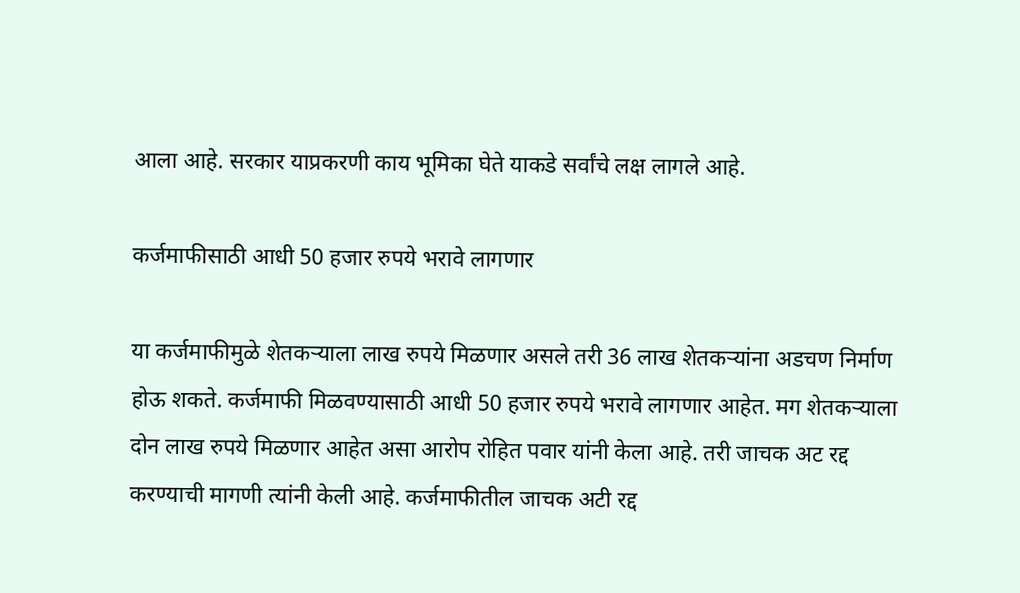आला आहे. सरकार याप्रकरणी काय भूमिका घेते याकडे सर्वांचे लक्ष लागले आहे.

कर्जमाफीसाठी आधी 50 हजार रुपये भरावे लागणार

या कर्जमाफीमुळे शेतकऱ्याला लाख रुपये मिळणार असले तरी 36 लाख शेतकर्‍यांना अडचण निर्माण होऊ शकते. कर्जमाफी मिळवण्यासाठी आधी 50 हजार रुपये भरावे लागणार आहेत. मग शेतकऱ्याला दोन लाख रुपये मिळणार आहेत असा आरोप रोहित पवार यांनी केला आहे. तरी जाचक अट रद्द करण्याची मागणी त्यांनी केली आहे. कर्जमाफीतील जाचक अटी रद्द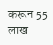करून 55 लाख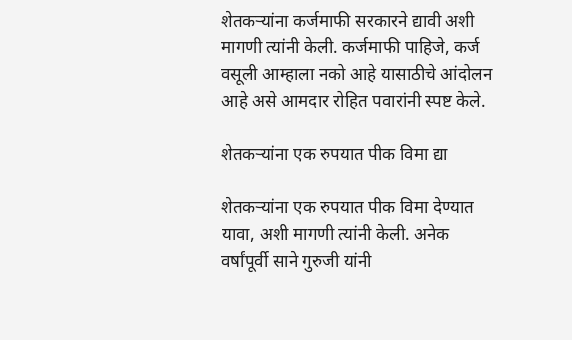शेतकर्‍यांना कर्जमाफी सरकारने द्यावी अशी मागणी त्यांनी केली. कर्जमाफी पाहिजे, कर्ज वसूली आम्हाला नको आहे यासाठीचे आंदोलन आहे असे आमदार रोहित पवारांनी स्पष्ट केले.

शेतकऱ्यांना एक रुपयात पीक विमा द्या

शेतकऱ्यांना एक रुपयात पीक विमा देण्यात यावा, अशी मागणी त्यांनी केली. अनेक वर्षांपूर्वी साने गुरुजी यांनी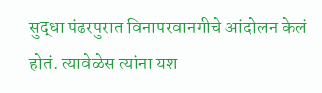सुद्धा पंढरपुरात विनापरवानगीचे आंदोलन केलं होतं. त्यावेळेस त्यांना यश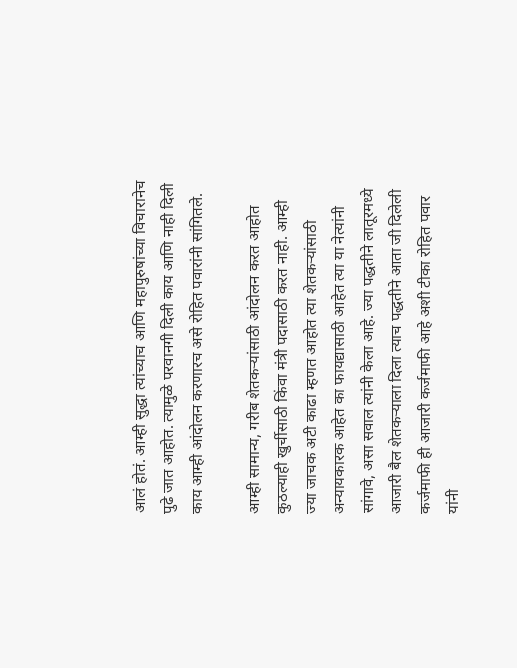आलं होतं. आम्ही सुद्धा त्यांच्याच आणि महापुरुषांच्या विचारानेच पुढे जात आहोत. त्यामुळे परवानगी दिली काय आणि नाही दिली काय आम्ही आंदोलन करणारच असे रोहित पवारांनी सांगितले.

आम्ही सामान्य, गरीब शेतकर्‍यांसाठी आंदोलन करत आहोत कुठल्याही खुर्चीसाठी किंवा मंत्री पदासाठी करत नाही. आम्ही ज्या जाचक अटी काढा म्हणत आहोत त्या शेतकर्‍यांसाठी अन्यायकारक आहेत का फायद्यासाठी आहेत त्या या नेत्यांनी सांगावे, असा सवाल त्यांनी केला आहे. ज्या पद्धतीने लातूरमध्ये आजारी बैल शेतकऱ्याला दिला त्याच पद्धतीने आता जी दिलेली कर्जमाफी ही आजारी कर्जमाफी आहे अशी टीका रोहित पवार यांनी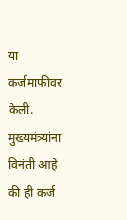या कर्जमाफीवर केली. मुख्यमंत्र्यांना विनंती आहे की ही कर्ज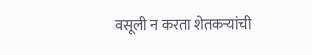वसूली न करता शेतकर्‍यांची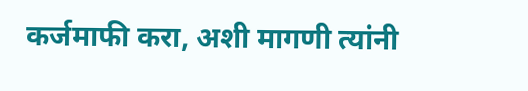कर्जमाफी करा, अशी मागणी त्यांनी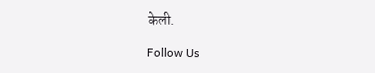केली.

Follow Us